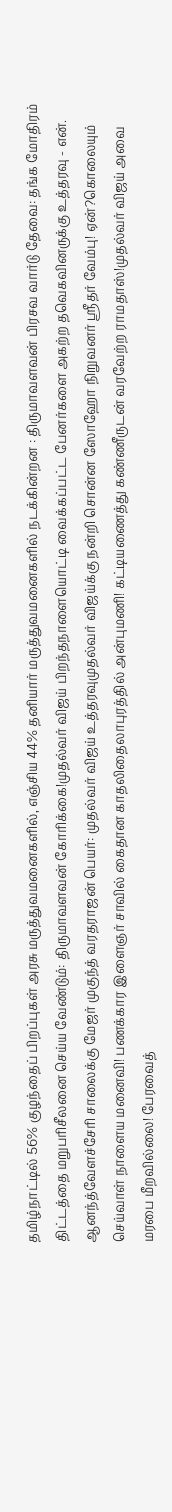தமிழ்நாட்டில் 56% குழந்தைப் பிறப்புகள் அரசு மருத்துவமனைகளில், எஞ்சிய 44% தனியார் மருத்துவமனைகளில் நடக்கின்றன : திருமாவளவன் பிரசவ வார்டு தேவை: தங்க மோதிரம் திட்டத்தை மறுபரிசீலனை செய்ய வேண்டும்: திருமாவளவன் கோரிக்கை!முதல்வர் விஜய் பிறந்தநாளையொட்டி வைக்கப்பட்ட பேனர்களை அகற்ற தவெகவினருக்கு உத்தரவு - என். ஆனந்த்வேளச்சேரி சாலைக்கு மேஜர் முகுந்த் வரதராஜன் பெயர்: முதல்வர் விஜய் உத்தரவுமுதல்வர் விஜய்க்கு நன்றி சொன்ன ஸோஹோ நிறுவனர் ஸ்ரீதர் வேம்பு! ஏன்?கொலையும் செய்வாள் நாளைய மனைவி! பணக்கார இளைஞர் சாவில் கைதான காதலிதைலாபுரத்தில் அன்புமணி! கட்டியணைத்து கண்ணீருடன் வரவேற்ற ராமதாஸ்!முதல்வர் விஜய் அவை மரபை மீறவில்லை! பேரவைத்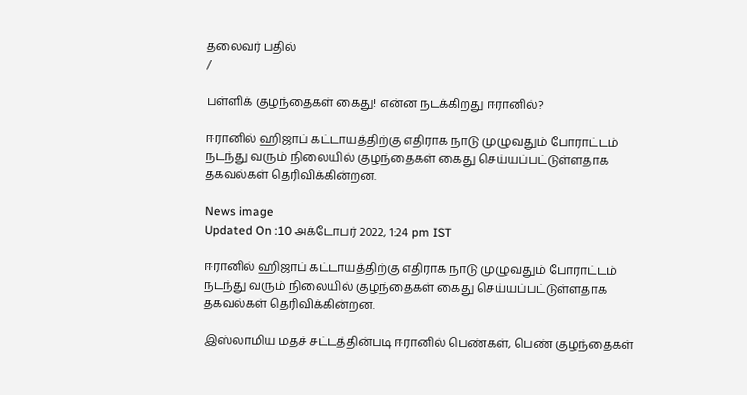தலைவர் பதில்
/

பள்ளிக் குழந்தைகள் கைது! என்ன நடக்கிறது ஈரானில்?

ஈரானில் ஹிஜாப் கட்டாயத்திற்கு எதிராக நாடு முழுவதும் போராட்டம் நடந்து வரும் நிலையில் குழந்தைகள் கைது செய்யப்பட்டுள்ளதாக தகவல்கள் தெரிவிக்கின்றன.

News image
Updated On :10 அக்டோபர் 2022, 1:24 pm IST

ஈரானில் ஹிஜாப் கட்டாயத்திற்கு எதிராக நாடு முழுவதும் போராட்டம் நடந்து வரும் நிலையில் குழந்தைகள் கைது செய்யப்பட்டுள்ளதாக தகவல்கள் தெரிவிக்கின்றன.

இஸ்லாமிய மதச் சட்டத்தின்படி ஈரானில் பெண்கள், பெண் குழந்தைகள்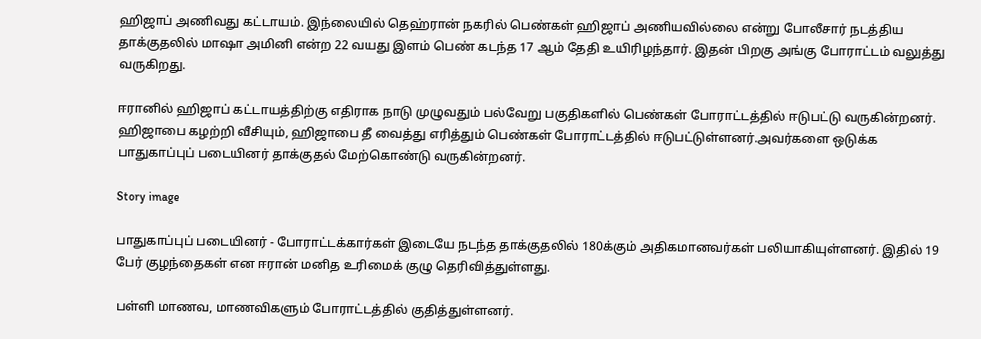ஹிஜாப் அணிவது கட்டாயம். இந்லையில் தெஹ்ரான் நகரில் பெண்கள் ஹிஜாப் அணியவில்லை என்று போலீசார் நடத்திய தாக்குதலில் மாஷா அமினி என்ற 22 வயது இளம் பெண் கடந்த 17 ஆம் தேதி உயிரிழந்தார். இதன் பிறகு அங்கு போராட்டம் வலுத்து வருகிறது.

ஈரானில் ஹிஜாப் கட்டாயத்திற்கு எதிராக நாடு முழுவதும் பல்வேறு பகுதிகளில் பெண்கள் போராட்டத்தில் ஈடுபட்டு வருகின்றனர். ஹிஜாபை கழற்றி வீசியும், ஹிஜாபை தீ வைத்து எரித்தும் பெண்கள் போராட்டத்தில் ஈடுபட்டுள்ளனர்.அவர்களை ஒடுக்க பாதுகாப்புப் படையினர் தாக்குதல் மேற்கொண்டு வருகின்றனர்.

Story image

பாதுகாப்புப் படையினர் - போராட்டக்கார்கள் இடையே நடந்த தாக்குதலில் 180க்கும் அதிகமானவர்கள் பலியாகியுள்ளனர். இதில் 19 பேர் குழந்தைகள் என ஈரான் மனித உரிமைக் குழு தெரிவித்துள்ளது.

பள்ளி மாணவ, மாணவிகளும் போராட்டத்தில் குதித்துள்ளனர்.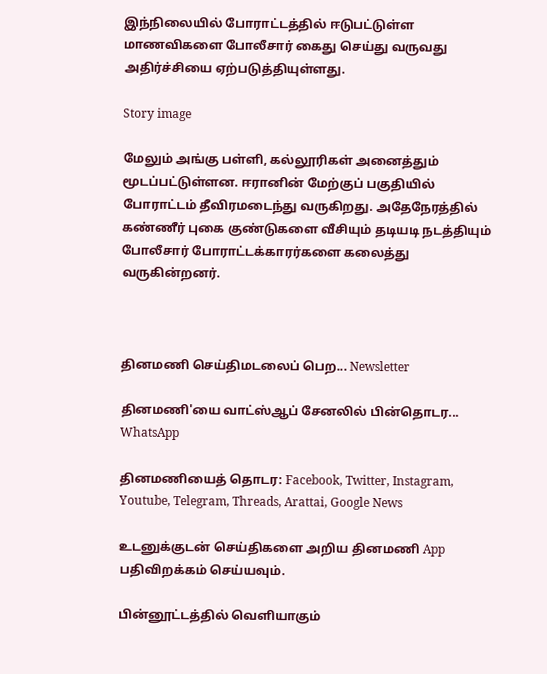இந்நிலையில் போராட்டத்தில் ஈடுபட்டுள்ள மாணவிகளை போலீசார் கைது செய்து வருவது அதிர்ச்சியை ஏற்படுத்தியுள்ளது.

Story image

மேலும் அங்கு பள்ளி, கல்லூரிகள் அனைத்தும் மூடப்பட்டுள்ளன. ஈரானின் மேற்குப் பகுதியில் போராட்டம் தீவிரமடைந்து வருகிறது. அதேநேரத்தில் கண்ணீர் புகை குண்டுகளை வீசியும் தடியடி நடத்தியும் போலீசார் போராட்டக்காரர்களை கலைத்து வருகின்றனர்.



தினமணி செய்திமடலைப் பெற... Newsletter

தினமணி'யை வாட்ஸ்ஆப் சேனலில் பின்தொடர... WhatsApp

தினமணியைத் தொடர: Facebook, Twitter, Instagram, Youtube, Telegram, Threads, Arattai, Google News

உடனுக்குடன் செய்திகளை அறிய தினமணி App பதிவிறக்கம் செய்யவும்.

பின்னூட்டத்தில் வெளியாகும்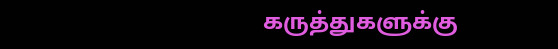கருத்துகளுக்கு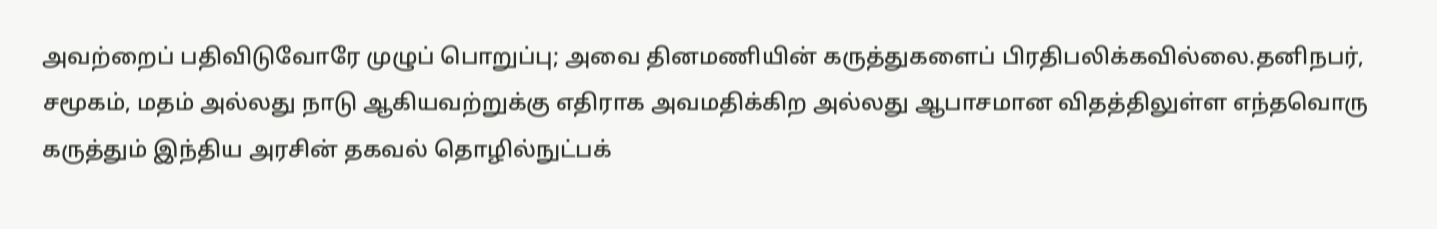அவற்றைப் பதிவிடுவோரே முழுப் பொறுப்பு; அவை தினமணியின் கருத்துகளைப் பிரதிபலிக்கவில்லை.தனிநபர், சமூகம், மதம் அல்லது நாடு ஆகியவற்றுக்கு எதிராக அவமதிக்கிற அல்லது ஆபாசமான விதத்திலுள்ள எந்தவொரு கருத்தும் இந்திய அரசின் தகவல் தொழில்நுட்பக்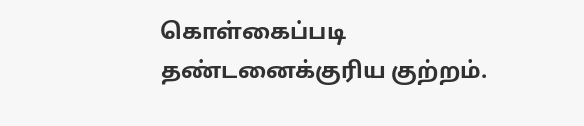கொள்கைப்படி தண்டனைக்குரிய குற்றம்.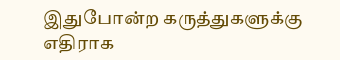இதுபோன்ற கருத்துகளுக்கு எதிராக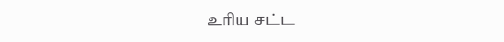உரிய சட்ட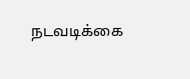நடவடிக்கை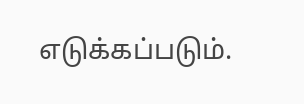எடுக்கப்படும்.